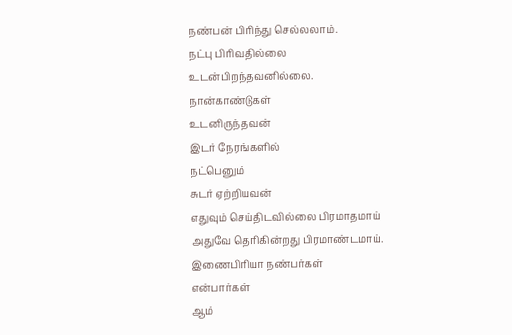நண்பன் பிரிந்து செல்லலாம்.
நட்பு பிரிவதில்லை
உடன்பிறந்தவனில்லை.
நான்காண்டுகள்
உடனிருந்தவன்
இடர் நேரங்களில்
நட்பெனும்
சுடர் ஏற்றியவன்
எதுவும் செய்திடவில்லை பிரமாதமாய்
அதுவே தெரிகின்றது பிரமாண்டமாய்.
இணைபிரியா நண்பர்கள்
என்பார்கள்
ஆம்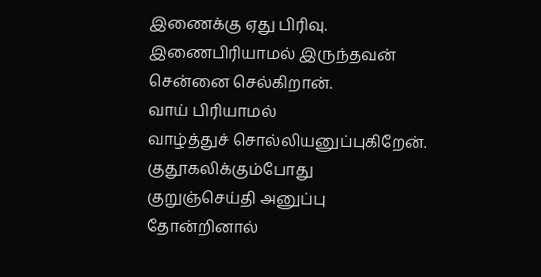இணைக்கு ஏது பிரிவு.
இணைபிரியாமல் இருந்தவன்
சென்னை செல்கிறான்.
வாய் பிரியாமல்
வாழ்த்துச் சொல்லியனுப்புகிறேன்.
குதூகலிக்கும்போது
குறுஞ்செய்தி அனுப்பு
தோன்றினால்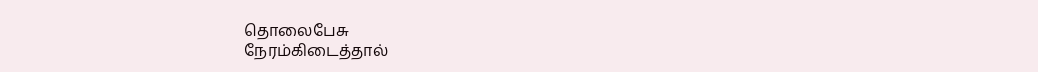தொலைபேசு
நேரம்கிடைத்தால்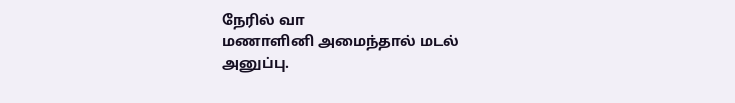நேரில் வா
மணாளினி அமைந்தால் மடல் அனுப்பு.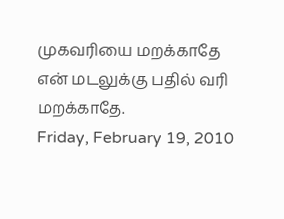முகவரியை மறக்காதே
என் மடலுக்கு பதில் வரி மறக்காதே.
Friday, February 19, 2010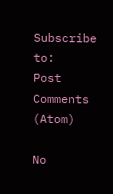Subscribe to:
Post Comments (Atom)

No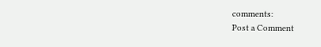comments:
Post a Comment